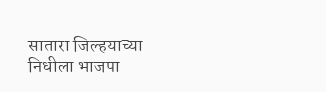सातारा जिल्हयाच्या निधीला भाजपा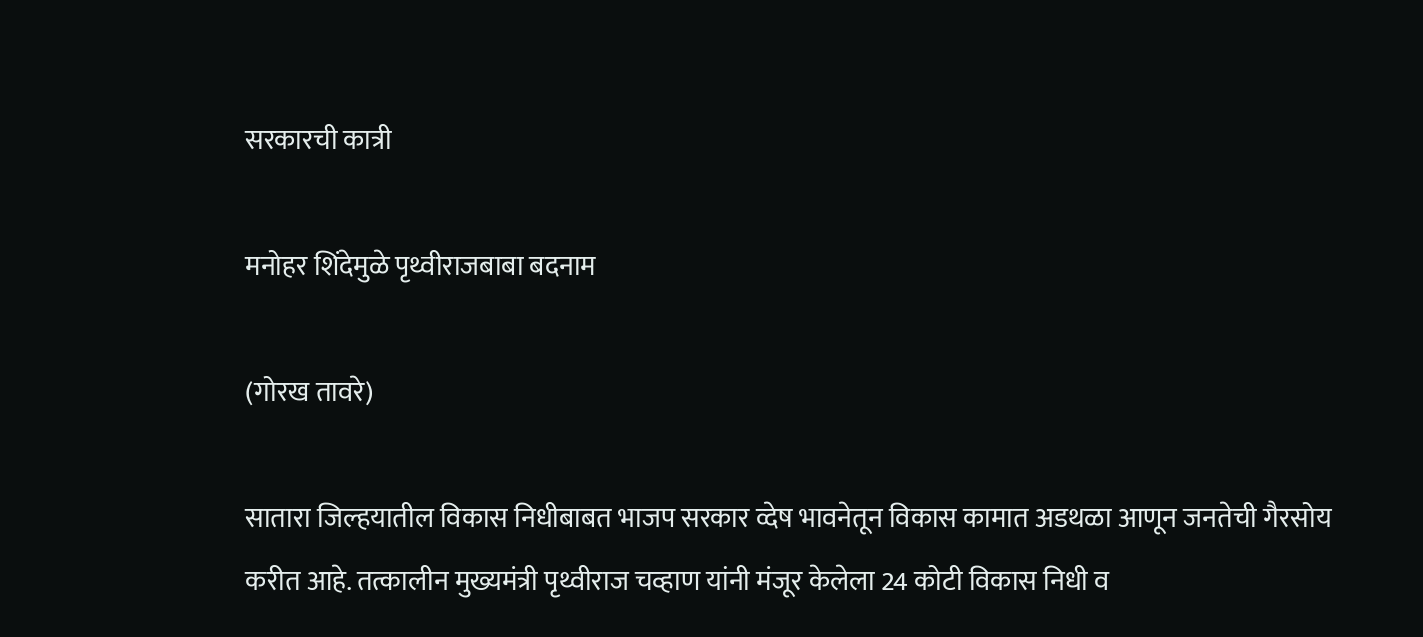सरकारची कात्री

मनोहर शिंदेमुळे पृथ्वीराजबाबा बदनाम

(गोरख तावरे)

सातारा जिल्हयातील विकास निधीबाबत भाजप सरकार व्देष भावनेतून विकास कामात अडथळा आणून जनतेची गैरसोय करीत आहे. तत्कालीन मुख्यमंत्री पृथ्वीराज चव्हाण यांनी मंजूर केलेला 24 कोटी विकास निधी व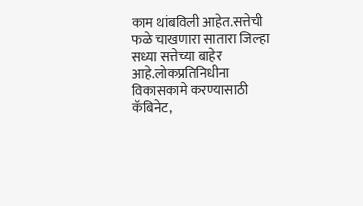काम थांबविली आहेत.सत्तेची फळे चाखणारा सातारा जिल्हा सध्या सत्तेच्या बाहेर आहे.लोकप्रतिनिधीना विकासकामे करण्यासाठी कॅबिनेट,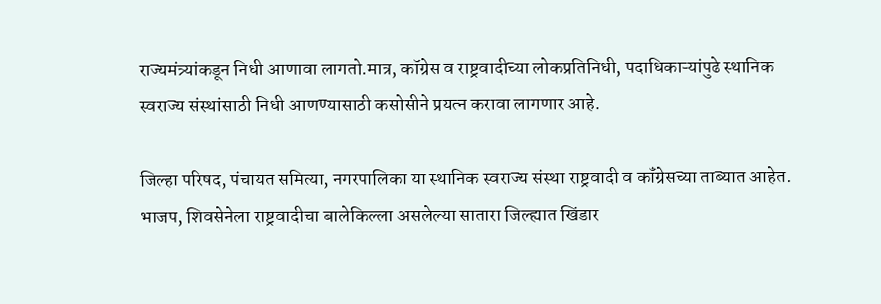राज्यमंत्र्यांकडून निधी आणावा लागतो.मात्र, कॉग्रेस व राष्ट्रवादीच्या लोकप्रतिनिधी, पदाधिकाऱ्यांपुढे स्थानिक स्वराज्य संस्थांसाठी निधी आणण्यासाठी कसोसीने प्रयत्न करावा लागणार आहे.

जिल्हा परिषद, पंचायत समित्या, नगरपालिका या स्थानिक स्वराज्य संस्था राष्ट्रवादी व कॉंग्रेसच्या ताब्यात आहेत. भाजप, शिवसेनेला राष्ट्रवादीचा बालेकिल्ला असलेल्या सातारा जिल्ह्यात खिंडार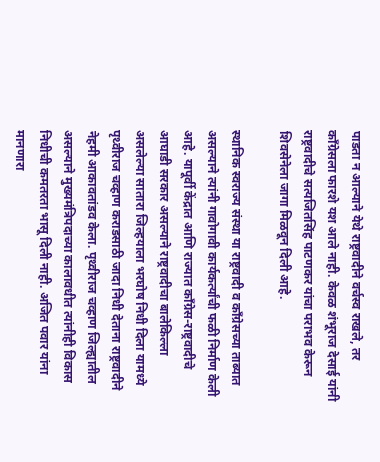पाडता न आल्याने येथे राष्ट्रवादीने वर्चस्व राखले, तर कॉंग्रेसला फारशे यश आले नाही. केवळ शंभूराज देसाई यांनी राष्ट्रवादीचे सत्यजितसिंह पाटणकर यांचा पराभव केरून शिवसेनेला जागा मिळवून दिली आहे.

स्थानिक स्वराज्य संस्था या राष्ट्रवादी व कॉंग्रेसच्या ताब्यात असल्याने त्यांनी गावोगावी कार्यकर्त्यांची फळी निर्माण केली आहे. यापूर्वी केंद्रात आणि राज्यात कॉंग्रेस-राष्ट्रवादीचे आघाडी सरकार असल्याने राष्ट्रवादीचा बालेकिल्ला असलेल्या सातारा जिल्हयाला भरघोष निधी दिला यामध्ये पृथ्वीराज चव्हाण कराडसाठी जादा निधी देताना राष्ट्रवादीने नेहमी आकावतांडव केला. पृथ्वीराज चव्हाण जिल्ह्यातील असल्याने मुख्यमंत्रिपदाच्या कालावधीत त्यांनीही विकास निधीची कमतरता भासू दिली नाही. अजित पवार यांना मानणारा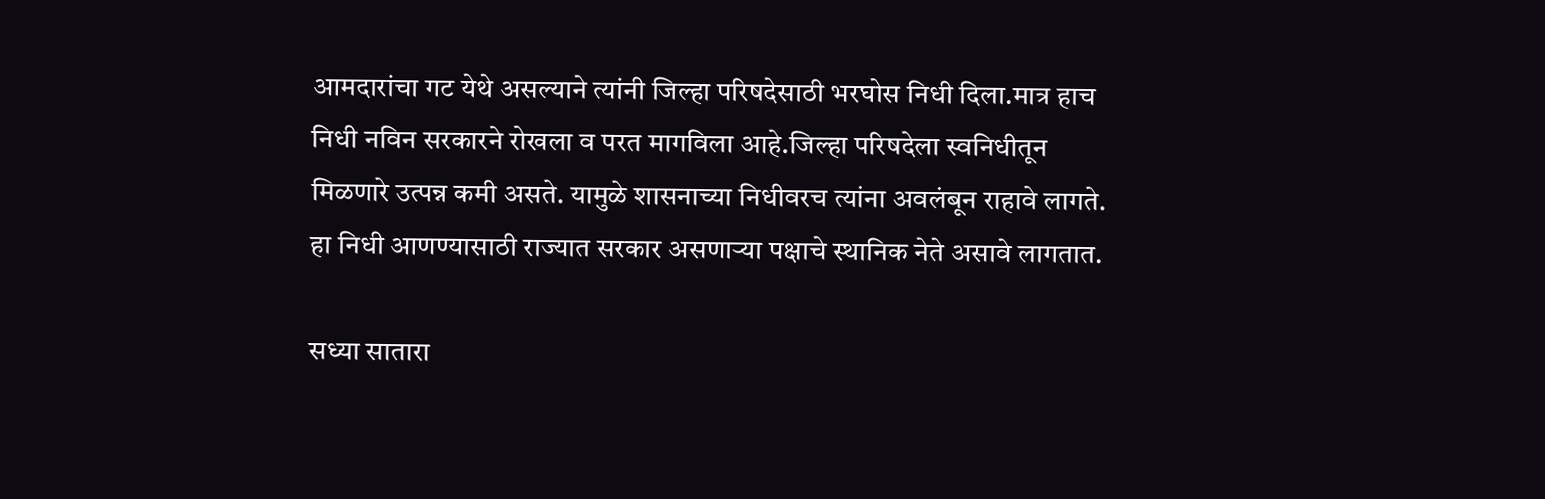आमदारांचा गट येथे असल्याने त्यांनी जिल्हा परिषदेसाठी भरघोस निधी दिला.मात्र हाच निधी नविन सरकारने रोखला व परत मागविला आहे.जिल्हा परिषदेला स्वनिधीतून मिळणारे उत्पन्न कमी असते. यामुळे शासनाच्या निधीवरच त्यांना अवलंबून राहावे लागते. हा निधी आणण्यासाठी राज्यात सरकार असणाऱ्या पक्षाचे स्थानिक नेते असावे लागतात.

सध्या सातारा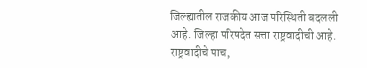जिल्ह्यातील राजकीय आज परिस्थिती बदलली आहे. जिल्हा परिषदेत सत्ता राष्ट्रवादीची आहे. राष्ट्रवादीचे पाच,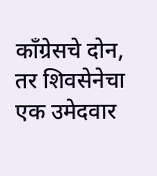कॉंग्रेसचे दोन, तर शिवसेनेचा एक उमेदवार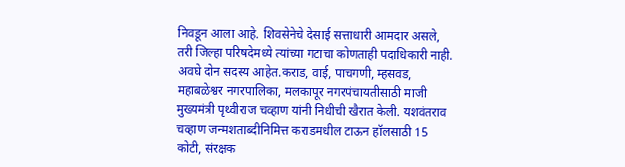निवडून आला आहे. शिवसेनेचे देसाई सत्ताधारी आमदार असले, तरी जिल्हा परिषदेमध्ये त्यांच्या गटाचा कोणताही पदाधिकारी नाही. अवघे दोन सदस्य आहेत.कराड, वाई, पाचगणी, म्हसवड, महाबळेश्वर नगरपालिका, मलकापूर नगरपंचायतीसाठी माजी मुख्यमंत्री पृथ्वीराज चव्हाण यांनी निधीची खैरात केली. यशवंतराव चव्हाण जन्मशताब्दीनिमित्त कराडमधील टाऊन हॉलसाठी 15 कोटी, संरक्षक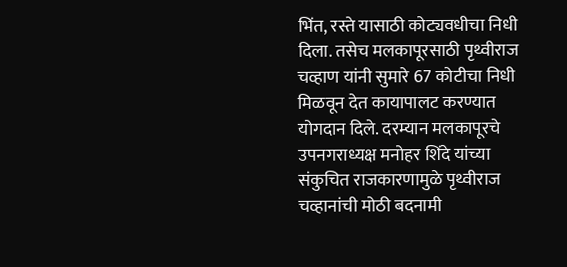भिंत, रस्ते यासाठी कोट्यवधीचा निधी दिला. तसेच मलकापूरसाठी पृथ्वीराज चव्हाण यांनी सुमारे 67 कोटीचा निधी मिळवून देत कायापालट करण्यात योगदान दिले. दरम्यान मलकापूरचे उपनगराध्यक्ष मनोहर शिंदे यांच्या संकुचित राजकारणामुळे पृथ्वीराज चव्हानांची मोठी बदनामी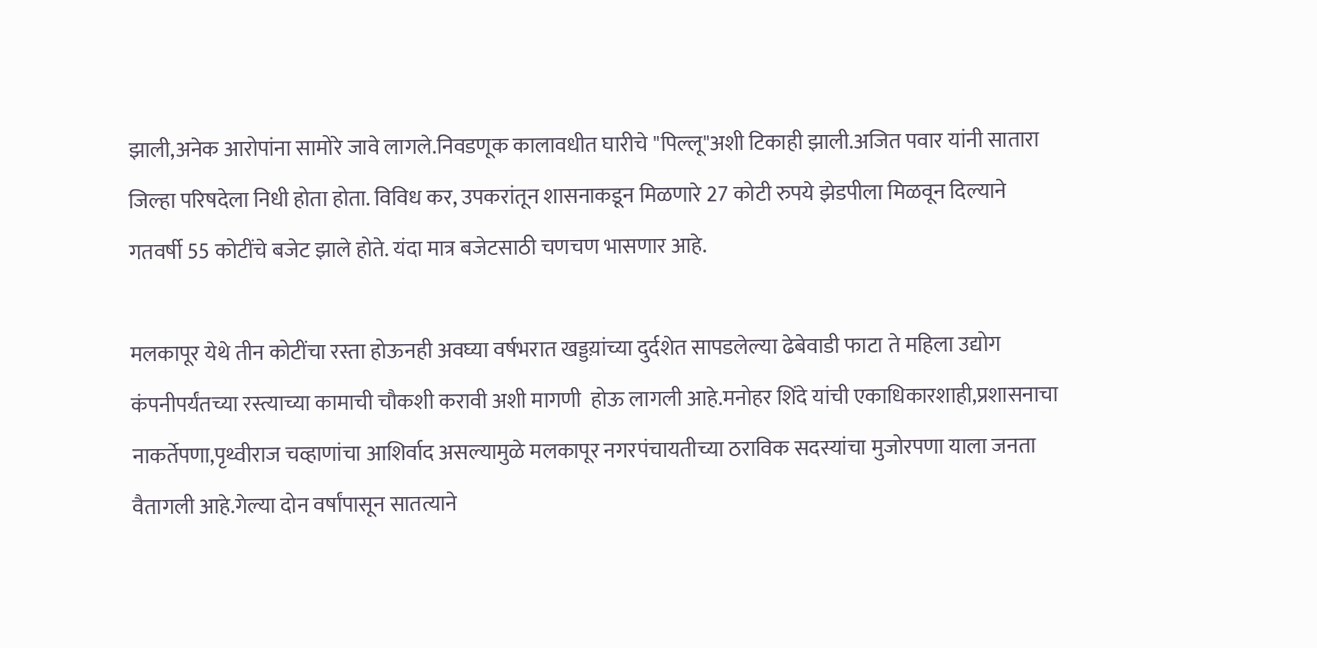झाली,अनेक आरोपांना सामोरे जावे लागले.निवडणूक कालावधीत घारीचे "पिल्लू"अशी टिकाही झाली.अजित पवार यांनी सातारा जिल्हा परिषदेला निधी होता होता. विविध कर, उपकरांतून शासनाकडून मिळणारे 27 कोटी रुपये झेडपीला मिळवून दिल्याने गतवर्षी 55 कोटींचे बजेट झाले होते. यंदा मात्र बजेटसाठी चणचण भासणार आहे.

मलकापूर येथे तीन कोटींचा रस्ता होऊनही अवघ्या वर्षभरात खड्डय़ांच्या दुर्दशेत सापडलेल्या ढेबेवाडी फाटा ते महिला उद्योग कंपनीपर्यंतच्या रस्त्याच्या कामाची चौकशी करावी अशी मागणी  होऊ लागली आहे.मनोहर शिंदे यांची एकाधिकारशाही,प्रशासनाचा नाकर्तेपणा,पृथ्वीराज चव्हाणांचा आशिर्वाद असल्यामुळे मलकापूर नगरपंचायतीच्या ठराविक सदस्यांचा मुजोरपणा याला जनता वैतागली आहे.गेल्या दोन वर्षांपासून सातत्याने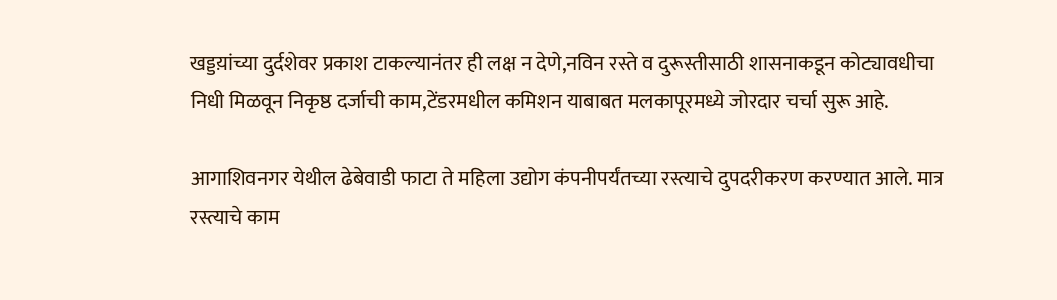खड्डय़ांच्या दुर्दशेवर प्रकाश टाकल्यानंतर ही लक्ष न देणे,नविन रस्ते व दुरूस्तीसाठी शासनाकडून कोट्यावधीचा निधी मिळवून निकृष्ठ दर्जाची काम,टेंडरमधील कमिशन याबाबत मलकापूरमध्ये जोरदार चर्चा सुरू आहे.

आगाशिवनगर येथील ढेबेवाडी फाटा ते महिला उद्योग कंपनीपर्यंतच्या रस्त्याचे दुपदरीकरण करण्यात आले. मात्र रस्त्याचे काम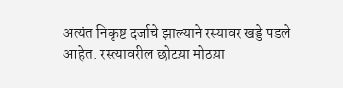अत्यंत निकृष्ट दर्जाचे झाल्याने रस्यावर खड्डे पडले आहेत. रस्त्यावरील छोटय़ा मोठय़ा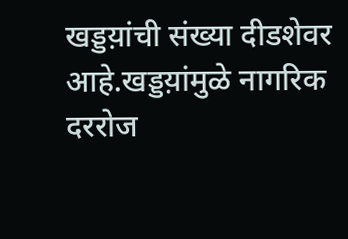खड्डय़ांची संख्या दीडशेवर आहे.खड्डय़ांमुळे नागरिक दररोज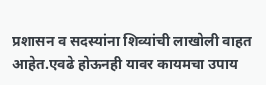प्रशासन व सदस्यांना शिव्यांची लाखोली वाहत आहेत.एवढे होऊनही यावर कायमचा उपाय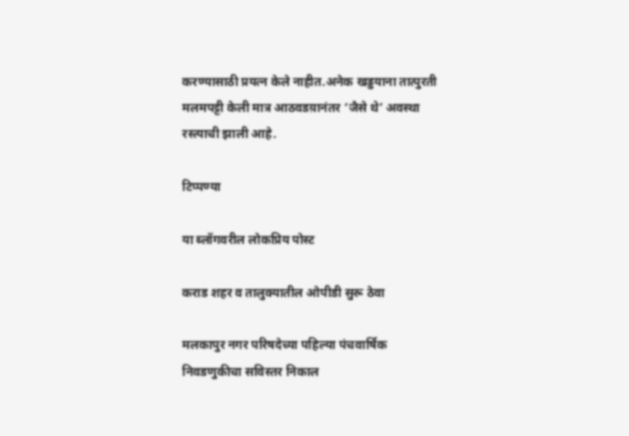करण्यासाठी प्रयत्न केले नाहीत.अनेक खड्डयाना तात्पुरती मलमपट्टी केली मात्र आठवडय़ानंतर ‘जैसे थे’ अवस्था रस्त्याची झाली आहे.

टिप्पण्या

या ब्लॉगवरील लोकप्रिय पोस्ट

कराड शहर व तालुक्यातील ओपीडी सुरू ठेवा

मलकापुर नगर परिषदेच्या पहिल्या पंचवार्षिक निवडणुकीचा सविस्तर निकाल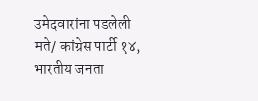उमेदवारांना पडलेली मते/ कांग्रेस पार्टी १४, भारतीय जनता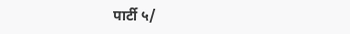पार्टी ५/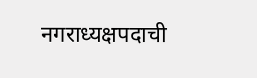नगराध्यक्षपदाची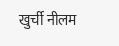खुर्ची नीलम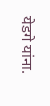येडगे यांना.